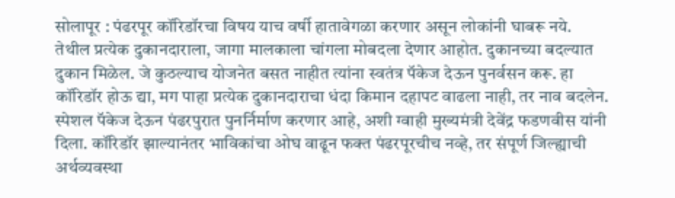सोलापूर : पंढरपूर कॉरिडॉरचा विषय याच वर्षी हातावेगळा करणार असून लोकांनी घाबरू नये. तेथील प्रत्येक दुकानदाराला, जागा मालकाला चांगला मोबदला देणार आहोत. दुकानच्या बदल्यात दुकान मिळेल. जे कुठल्याच योजनेत बसत नाहीत त्यांना स्वतंत्र पॅकेज देऊन पुनर्वसन करू. हा कॉरिडॉर होऊ द्या, मग पाहा प्रत्येक दुकानदाराचा धंदा किमान दहापट वाढला नाही, तर नाव बदलेन. स्पेशल पॅकेज देऊन पंढरपुरात पुनर्निर्माण करणार आहे, अशी ग्वाही मुख्यमंत्री देवेंद्र फडणवीस यांनी दिला. कॉरिडॉर झाल्यानंतर भाविकांचा ओघ वाढून फक्त पंढरपूरचीच नव्हे, तर संपूर्ण जिल्ह्याची अर्थव्यवस्था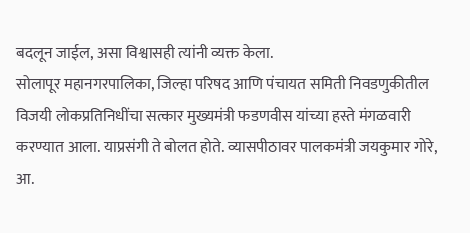बदलून जाईल, असा विश्वासही त्यांनी व्यक्त केला.
सोलापूर महानगरपालिका, जिल्हा परिषद आणि पंचायत समिती निवडणुकीतील विजयी लोकप्रतिनिधींचा सत्कार मुख्यमंत्री फडणवीस यांच्या हस्ते मंगळवारी करण्यात आला. याप्रसंगी ते बोलत होते. व्यासपीठावर पालकमंत्री जयकुमार गोरे, आ.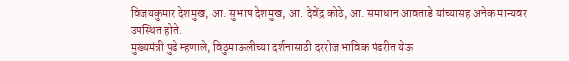विजयकुमार देशमुख, आ. सुभाष देशमुख, आ. देवेंद्र कोठे, आ. समाधान आवताडे यांच्यासह अनेक मान्यवर उपस्थित होते.
मुख्यमंत्री पुढे म्हणाले, विठुमाऊलीच्या दर्शनासाठी दररोज भाविक पंढरीत येऊ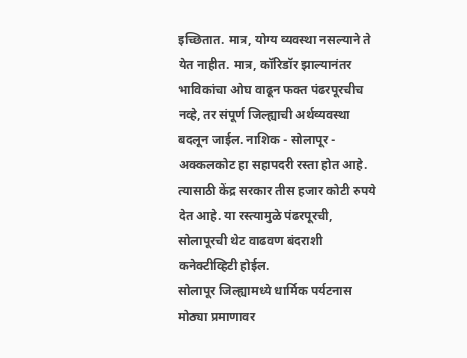इच्छितात. मात्र, योग्य व्यवस्था नसल्याने ते येत नाहीत. मात्र, कॉरिडॉर झाल्यानंतर भाविकांचा ओघ वाढून फक्त पंढरपूरचीच नव्हे, तर संपूर्ण जिल्ह्याची अर्थव्यवस्था बदलून जाईल. नाशिक - सोलापूर - अक्कलकोट हा सहापदरी रस्ता होत आहे. त्यासाठी केंद्र सरकार तीस हजार कोटी रुपये देत आहे. या रस्त्यामुळे पंढरपूरची, सोलापूरची थेट वाढवण बंदराशी कनेक्टीव्हिटी होईल.
सोलापूर जिल्ह्यामध्ये धार्मिक पर्यटनास मोठ्या प्रमाणावर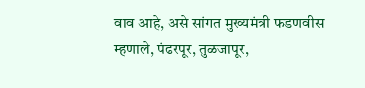वाव आहे, असे सांगत मुख्यमंत्री फडणवीस म्हणाले, पंढरपूर, तुळजापूर,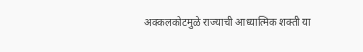अक्कलकोटमुळे राज्याची आध्यात्मिक शक्ती या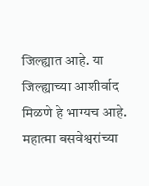जिल्ह्यात आहे. या जिल्ह्याच्या आशीर्वाद मिळणे हे भाग्यच आहे. महात्मा बसवेश्वरांच्या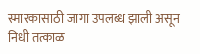स्मारकासाठी जागा उपलब्ध झाली असून निधी तत्काळ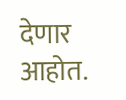देणार आहोत.